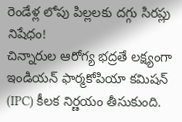రెండేళ్ల లోపు పిల్లలకు దగ్గు సిరప్లు నిషేధం!
చిన్నారుల ఆరోగ్య భద్రతే లక్ష్యంగా ఇండియన్ ఫార్మకోపియా కమిషన్ (IPC) కీలక నిర్ణయం తీసుకుంది.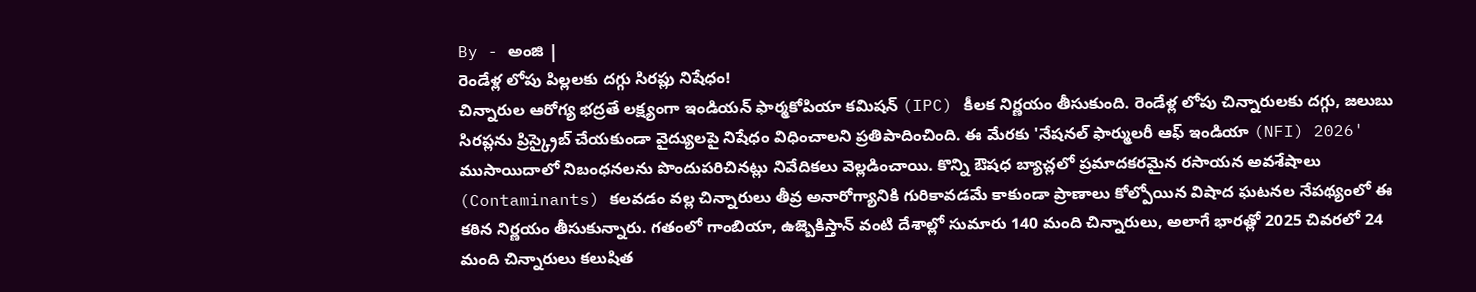By - అంజి |
రెండేళ్ల లోపు పిల్లలకు దగ్గు సిరప్లు నిషేధం!
చిన్నారుల ఆరోగ్య భద్రతే లక్ష్యంగా ఇండియన్ ఫార్మకోపియా కమిషన్ (IPC) కీలక నిర్ణయం తీసుకుంది. రెండేళ్ల లోపు చిన్నారులకు దగ్గు, జలుబు సిరప్లను ప్రిస్క్రైబ్ చేయకుండా వైద్యులపై నిషేధం విధించాలని ప్రతిపాదించింది. ఈ మేరకు 'నేషనల్ ఫార్ములరీ ఆఫ్ ఇండియా (NFI) 2026' ముసాయిదాలో నిబంధనలను పొందుపరిచినట్లు నివేదికలు వెల్లడించాయి. కొన్ని ఔషధ బ్యాచ్లలో ప్రమాదకరమైన రసాయన అవశేషాలు (Contaminants) కలవడం వల్ల చిన్నారులు తీవ్ర అనారోగ్యానికి గురికావడమే కాకుండా ప్రాణాలు కోల్పోయిన విషాద ఘటనల నేపథ్యంలో ఈ కఠిన నిర్ణయం తీసుకున్నారు. గతంలో గాంబియా, ఉజ్బెకిస్తాన్ వంటి దేశాల్లో సుమారు 140 మంది చిన్నారులు, అలాగే భారత్లో 2025 చివరలో 24 మంది చిన్నారులు కలుషిత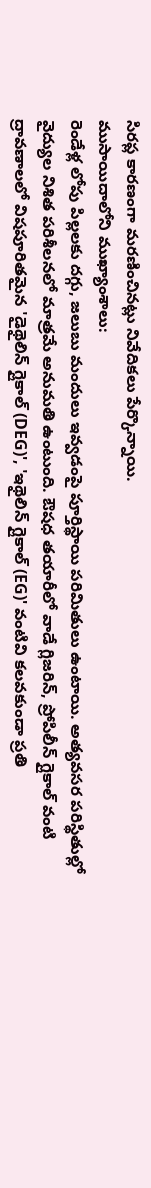సిరప్ల కారణంగా మరణించినట్లు నివేదికలు పేర్కొన్నాయి.
ముసాయిదాలోని ముఖ్యాంశాలు:
రెండేళ్ల లోపు పిల్లలకు దగ్గు, జలుబు మందులు ఇవ్వడంపై పూర్తిస్థాయి పరిమితులు ఉంటాయి. అత్యవసర పరిస్థితుల్లో వైద్యుల నిశిత పరిశీలనలో మాత్రమే అనుమతి ఉంటుంది. ఔషధ తయారీలో వాడే గ్లిజరిన్, ప్రోపిలీన్ గ్లైకాల్ వంటి ద్రావణాలలో విషపూరితమైన 'డైథైలిన్ గ్లైకాల్ (DEG)', 'ఇథైలిన్ గ్లైకాల్ (EG)' వంటివి కలవకుండా ప్రతి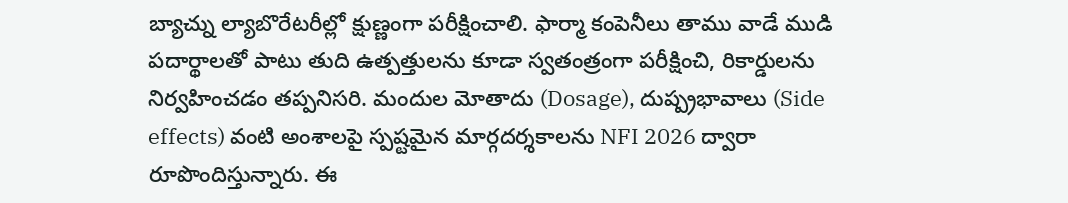బ్యాచ్ను ల్యాబొరేటరీల్లో క్షుణ్ణంగా పరీక్షించాలి. ఫార్మా కంపెనీలు తాము వాడే ముడి పదార్థాలతో పాటు తుది ఉత్పత్తులను కూడా స్వతంత్రంగా పరీక్షించి, రికార్డులను నిర్వహించడం తప్పనిసరి. మందుల మోతాదు (Dosage), దుష్ప్రభావాలు (Side effects) వంటి అంశాలపై స్పష్టమైన మార్గదర్శకాలను NFI 2026 ద్వారా రూపొందిస్తున్నారు. ఈ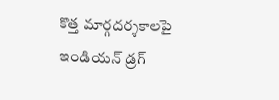కొత్త మార్గదర్శకాలపై ఇండియన్ డ్రగ్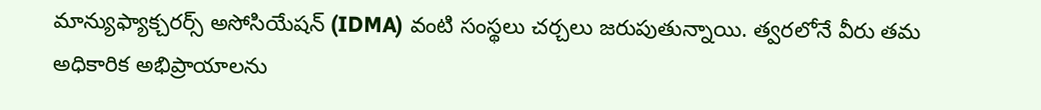మాన్యుఫ్యాక్చరర్స్ అసోసియేషన్ (IDMA) వంటి సంస్థలు చర్చలు జరుపుతున్నాయి. త్వరలోనే వీరు తమ అధికారిక అభిప్రాయాలను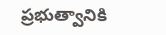ప్రభుత్వానికి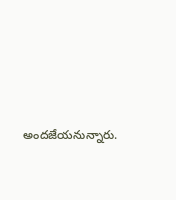అందజేయనున్నారు.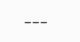---